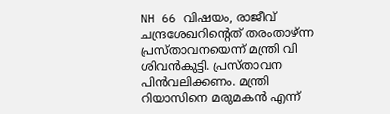NH 66 വിഷയം, രാജീവ് ചന്ദ്രശേഖറിന്റെത് തരംതാഴ്ന്ന പ്രസ്താവനയെന്ന് മന്ത്രി വി ശിവൻകുട്ടി. പ്രസ്താവന പിൻവലിക്കണം. മന്ത്രി റിയാസിനെ മരുമകൻ എന്ന്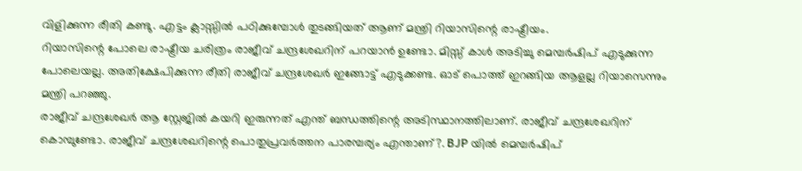വിളിക്കുന്ന രീതി കണ്ടു. എട്ടം ക്ലാസ്സിൽ പഠിക്കുമ്പോൾ തുടങ്ങിയത് ആണ് മന്ത്രി റിയാസിന്റെ രാഷ്ട്രീയം.
റിയാസിന്റെ പോലെ രാഷ്ട്രീയ ചരിത്രം രാജീവ് ചന്ദ്രശേഖറിന് പറയാൻ ഉണ്ടോ. മിസ്സ് കാൾ അടിച്ചു മെമ്പർഷിപ് എടുക്കുന്ന പോലെയല്ല. അതിക്ഷേപിക്കുന്ന രീതി രാജീവ് ചന്ദ്രശേഖർ ഇങ്ങോട്ട് എടുക്കണ്ട. ഓട് പൊത്ത് ഇറങ്ങിയ ആളല്ല റിയാസെന്നും മന്ത്രി പറഞ്ഞു.
രാജീവ് ചന്ദ്രശേഖർ ആ സ്റ്റേജിൽ കയറി ഇരുന്നത് എന്ത് ബന്ധത്തിന്റെ അടിസ്ഥാനത്തിലാണ്. രാജീവ് ചന്ദ്രശേഖറിന് കൊമ്പുണ്ടോ. രാജീവ് ചന്ദ്രശേഖറിന്റെ പൊതുപ്രവർത്തന പാരമ്പര്യം എന്താണ്?. BJP യിൽ മെമ്പർഷിപ്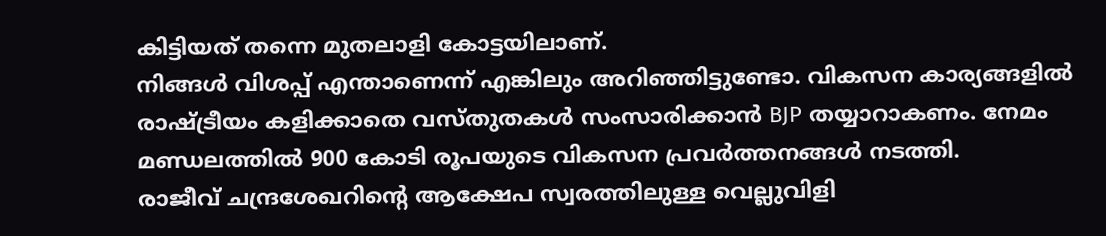കിട്ടിയത് തന്നെ മുതലാളി കോട്ടയിലാണ്.
നിങ്ങൾ വിശപ്പ് എന്താണെന്ന് എങ്കിലും അറിഞ്ഞിട്ടുണ്ടോ. വികസന കാര്യങ്ങളിൽ രാഷ്ട്രീയം കളിക്കാതെ വസ്തുതകൾ സംസാരിക്കാൻ BJP തയ്യാറാകണം. നേമം മണ്ഡലത്തിൽ 900 കോടി രൂപയുടെ വികസന പ്രവർത്തനങ്ങൾ നടത്തി.
രാജീവ് ചന്ദ്രശേഖറിന്റെ ആക്ഷേപ സ്വരത്തിലുള്ള വെല്ലുവിളി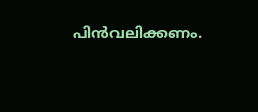പിൻവലിക്കണം.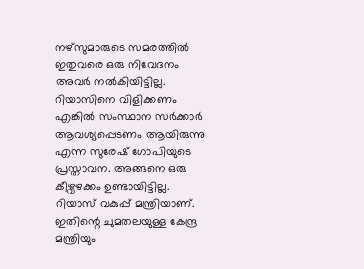നഴ്സുമാരുടെ സമരത്തിൽ ഇതുവരെ ഒരു നിവേദനം അവർ നൽകിയിട്ടില്ല. റിയാസിനെ വിളിക്കണം എങ്കിൽ സംസ്ഥാന സർക്കാർ ആവശ്യപ്പെടണം ആയിരുന്നു എന്ന സുരേഷ് ഗോപിയുടെ പ്രസ്താവന. അങ്ങനെ ഒരു കീഴ്വഴക്കം ഉണ്ടായിട്ടില്ല. റിയാസ് വകുപ്പ് മന്ത്രിയാണ്. ഇതിന്റെ ചുമതലയുള്ള കേന്ദ്ര മന്ത്രിയും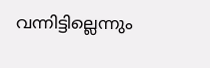വന്നിട്ടില്ലെന്നും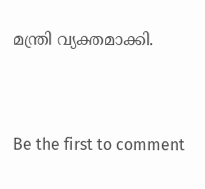മന്ത്രി വ്യക്തമാക്കി.



Be the first to comment